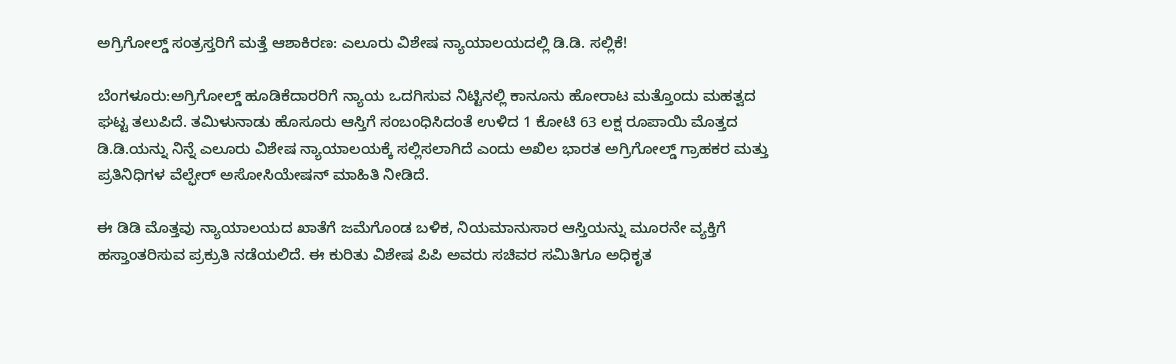ಅಗ್ರಿಗೋಲ್ಡ್ ಸಂತ್ರಸ್ತರಿಗೆ ಮತ್ತೆ ಆಶಾಕಿರಣ: ಎಲೂರು ವಿಶೇಷ ನ್ಯಾಯಾಲಯದಲ್ಲಿ ಡಿ.ಡಿ. ಸಲ್ಲಿಕೆ!

ಬೆಂಗಳೂರು:ಅಗ್ರಿಗೋಲ್ಡ್ ಹೂಡಿಕೆದಾರರಿಗೆ ನ್ಯಾಯ ಒದಗಿಸುವ ನಿಟ್ಟಿನಲ್ಲಿ ಕಾನೂನು ಹೋರಾಟ ಮತ್ತೊಂದು ಮಹತ್ವದ ಘಟ್ಟ ತಲುಪಿದೆ. ತಮಿಳುನಾಡು ಹೊಸೂರು ಆಸ್ತಿಗೆ ಸಂಬಂಧಿಸಿದಂತೆ ಉಳಿದ 1 ಕೋಟಿ 63 ಲಕ್ಷ ರೂಪಾಯಿ ಮೊತ್ತದ ಡಿ.ಡಿ.ಯನ್ನು ನಿನ್ನೆ ಎಲೂರು ವಿಶೇಷ ನ್ಯಾಯಾಲಯಕ್ಕೆ ಸಲ್ಲಿಸಲಾಗಿದೆ ಎಂದು ಅಖಿಲ ಭಾರತ ಅಗ್ರಿಗೋಲ್ಡ್ ಗ್ರಾಹಕರ ಮತ್ತು ಪ್ರತಿನಿಧಿಗಳ ವೆಲ್ಫೇರ್ ಅಸೋಸಿಯೇಷನ್ ಮಾಹಿತಿ ನೀಡಿದೆ.

ಈ ಡಿಡಿ ಮೊತ್ತವು ನ್ಯಾಯಾಲಯದ ಖಾತೆಗೆ ಜಮೆಗೊಂಡ ಬಳಿಕ, ನಿಯಮಾನುಸಾರ ಆಸ್ತಿಯನ್ನು ಮೂರನೇ ವ್ಯಕ್ತಿಗೆ ಹಸ್ತಾಂತರಿಸುವ ಪ್ರಕ್ರುತಿ ನಡೆಯಲಿದೆ. ಈ ಕುರಿತು ವಿಶೇಷ ಪಿಪಿ ಅವರು ಸಚಿವರ ಸಮಿತಿಗೂ ಅಧಿಕೃತ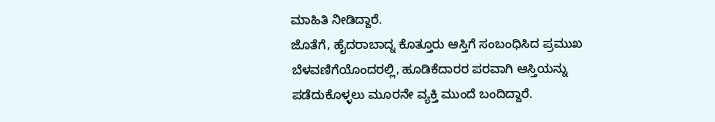ಮಾಹಿತಿ ನೀಡಿದ್ದಾರೆ.
ಜೊತೆಗೆ, ಹೈದರಾಬಾದ್ನ ಕೊತ್ತೂರು ಆಸ್ತಿಗೆ ಸಂಬಂಧಿಸಿದ ಪ್ರಮುಖ ಬೆಳವಣಿಗೆಯೊಂದರಲ್ಲಿ, ಹೂಡಿಕೆದಾರರ ಪರವಾಗಿ ಆಸ್ತಿಯನ್ನು ಪಡೆದುಕೊಳ್ಳಲು ಮೂರನೇ ವ್ಯಕ್ತಿ ಮುಂದೆ ಬಂದಿದ್ದಾರೆ.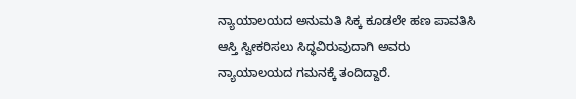ನ್ಯಾಯಾಲಯದ ಅನುಮತಿ ಸಿಕ್ಕ ಕೂಡಲೇ ಹಣ ಪಾವತಿಸಿ ಆಸ್ತಿ ಸ್ವೀಕರಿಸಲು ಸಿದ್ಧವಿರುವುದಾಗಿ ಅವರು ನ್ಯಾಯಾಲಯದ ಗಮನಕ್ಕೆ ತಂದಿದ್ದಾರೆ.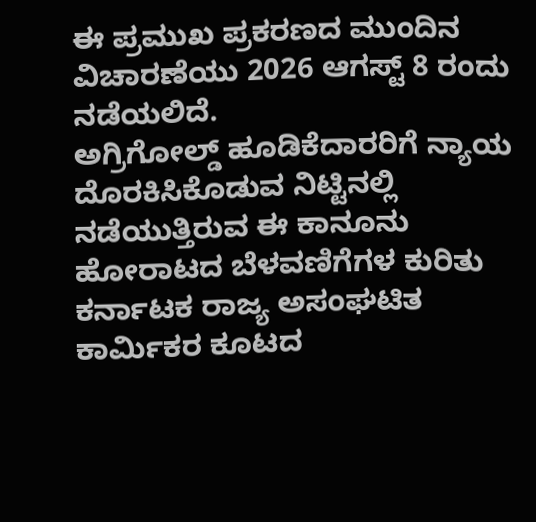ಈ ಪ್ರಮುಖ ಪ್ರಕರಣದ ಮುಂದಿನ ವಿಚಾರಣೆಯು 2026 ಆಗಸ್ಟ್ 8 ರಂದು ನಡೆಯಲಿದೆ.
ಅಗ್ರಿಗೋಲ್ಡ್ ಹೂಡಿಕೆದಾರರಿಗೆ ನ್ಯಾಯ ದೊರಕಿಸಿಕೊಡುವ ನಿಟ್ಟಿನಲ್ಲಿ ನಡೆಯುತ್ತಿರುವ ಈ ಕಾನೂನು ಹೋರಾಟದ ಬೆಳವಣಿಗೆಗಳ ಕುರಿತು ಕರ್ನಾಟಕ ರಾಜ್ಯ ಅಸಂಘಟಿತ ಕಾರ್ಮಿಕರ ಕೂಟದ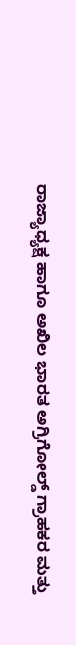ರಾಜ್ಯಾಧ್ಯಕ್ಷ ಹಾಗೂ ಅಖಿಲ ಭಾರತ ಅಗ್ರಿಗೋಲ್ಡ್ ಗ್ರಾಹಕರ ಮತ್ತು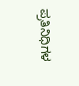ಪ್ರತಿನಿಧಿಗಳ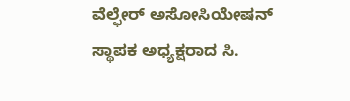ವೆಲ್ಫೇರ್ ಅಸೋಸಿಯೇಷನ್ ಸ್ಥಾಪಕ ಅಧ್ಯಕ್ಷರಾದ ಸಿ.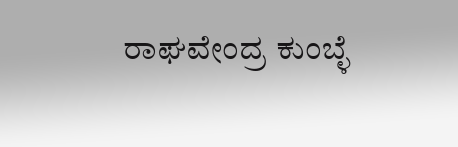ರಾಘವೇಂದ್ರ ಕುಂಬ್ಳೆ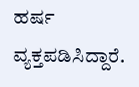ಹರ್ಷ ವ್ಯಕ್ತಪಡಿಸಿದ್ದಾರೆ.